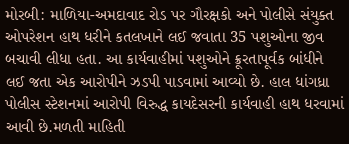મોરબી: માળિયા-અમદાવાદ રોડ પર ગૌરક્ષકો અને પોલીસે સંયુક્ત ઓપરેશન હાથ ધરીને કતલખાને લઈ જવાતા 35 પશુઓના જીવ બચાવી લીધા હતા. આ કાર્યવાહીમાં પશુઓને ક્રૂરતાપૂર્વક બાંધીને લઈ જતા એક આરોપીને ઝડપી પાડવામાં આવ્યો છે. હાલ ધાંગધ્રા પોલીસ સ્ટેશનમાં આરોપી વિરુદ્ધ કાયદેસરની કાર્યવાહી હાથ ધરવામાં આવી છે.મળતી માહિતી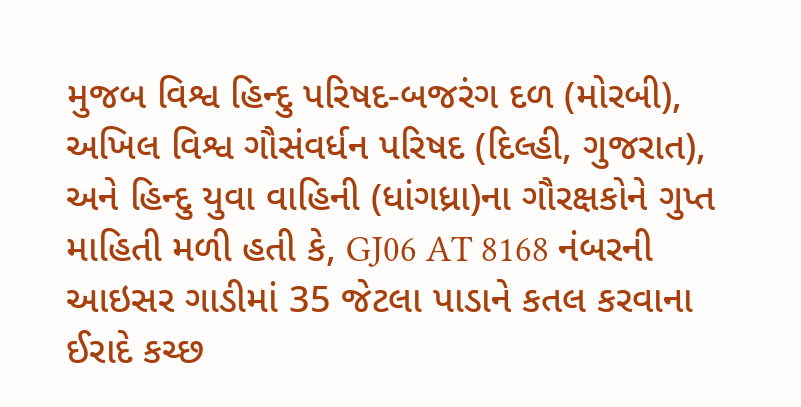મુજબ વિશ્વ હિન્દુ પરિષદ-બજરંગ દળ (મોરબી), અખિલ વિશ્વ ગૌસંવર્ધન પરિષદ (દિલ્હી, ગુજરાત), અને હિન્દુ યુવા વાહિની (ધાંગધ્રા)ના ગૌરક્ષકોને ગુપ્ત માહિતી મળી હતી કે, GJ06 AT 8168 નંબરની આઇસર ગાડીમાં 35 જેટલા પાડાને કતલ કરવાના ઈરાદે કચ્છ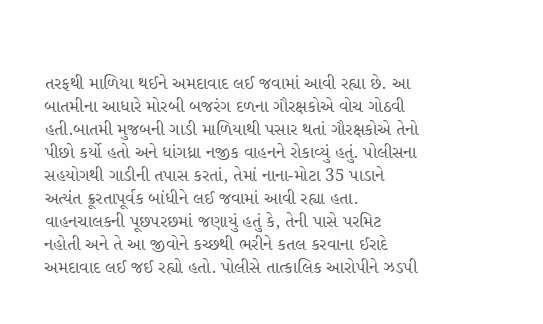તરફથી માળિયા થઈને અમદાવાદ લઈ જવામાં આવી રહ્યા છે. આ બાતમીના આધારે મોરબી બજરંગ દળના ગૌરક્ષકોએ વોચ ગોઠવી હતી.બાતમી મુજબની ગાડી માળિયાથી પસાર થતાં ગૌરક્ષકોએ તેનો પીછો કર્યો હતો અને ધાંગધ્રા નજીક વાહનને રોકાવ્યું હતું. પોલીસના સહયોગથી ગાડીની તપાસ કરતાં, તેમાં નાના-મોટા 35 પાડાને અત્યંત ક્રૂરતાપૂર્વક બાંધીને લઈ જવામાં આવી રહ્યા હતા. વાહનચાલકની પૂછપરછમાં જણાયું હતું કે, તેની પાસે પરમિટ નહોતી અને તે આ જીવોને કચ્છથી ભરીને કતલ કરવાના ઈરાદે અમદાવાદ લઈ જઈ રહ્યો હતો. પોલીસે તાત્કાલિક આરોપીને ઝડપી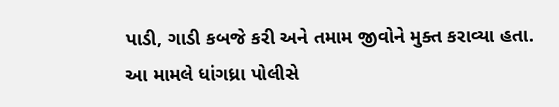પાડી, ગાડી કબજે કરી અને તમામ જીવોને મુક્ત કરાવ્યા હતા. આ મામલે ધાંગધ્રા પોલીસે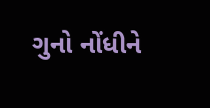ગુનો નોંધીને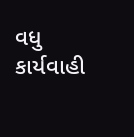વધુ કાર્યવાહી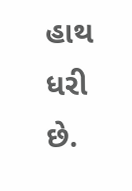હાથ ધરી છે.